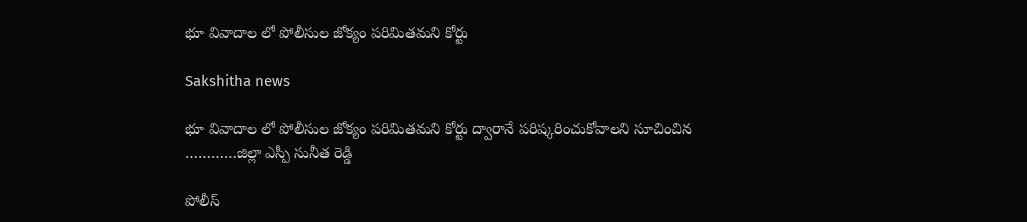భూ వివాదాల లో పోలీసుల జోక్యం పరిమితమని కోర్టు

Sakshitha news

భూ వివాదాల లో పోలీసుల జోక్యం పరిమితమని కోర్టు ద్వారానే పరిష్కరించుకోవాలని సూచించిన …………జిల్లా ఎస్పీ సునీత రెడ్డి

పోలీస్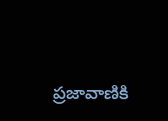ప్రజావాణికి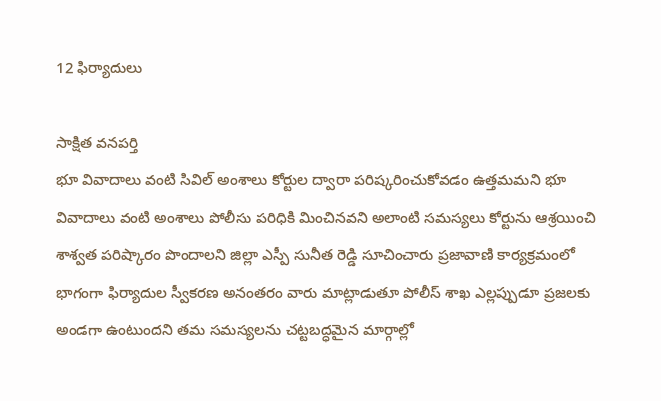12 ఫిర్యాదులు

సాక్షిత వనపర్తి
భూ వివాదాలు వంటి సివిల్ అంశాలు కోర్టుల ద్వారా పరిష్కరించుకోవడం ఉత్తమమని భూ వివాదాలు వంటి అంశాలు పోలీసు పరిధికి మించినవని అలాంటి సమస్యలు కోర్టును ఆశ్రయించి శాశ్వత పరిష్కారం పొందాలని జిల్లా ఎస్పీ సునీత రెడ్డి సూచించారు ప్రజావాణి కార్యక్రమంలో భాగంగా ఫిర్యాదుల స్వీకరణ అనంతరం వారు మాట్లాడుతూ పోలీస్ శాఖ ఎల్లప్పుడూ ప్రజలకు అండగా ఉంటుందని తమ సమస్యలను చట్టబద్ధమైన మార్గాల్లో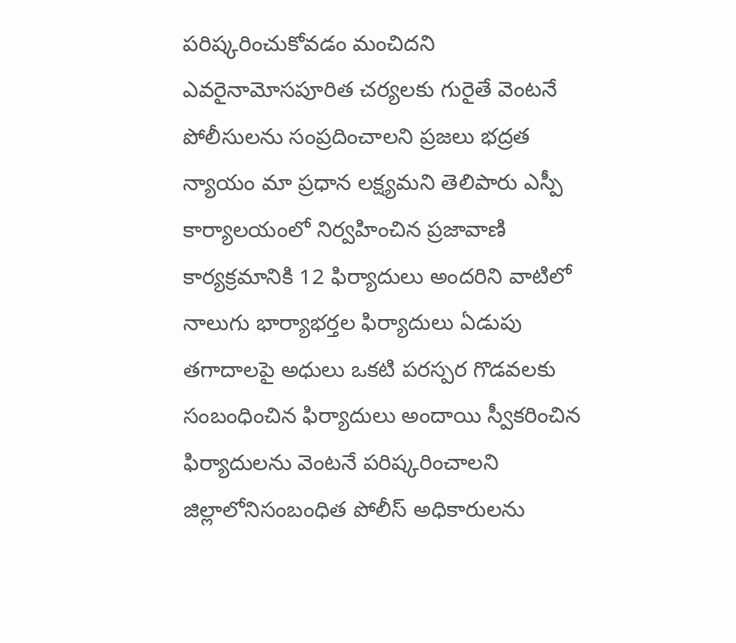పరిష్కరించుకోవడం మంచిదని ఎవరైనామోసపూరిత చర్యలకు గురైతే వెంటనే పోలీసులను సంప్రదించాలని ప్రజలు భద్రత న్యాయం మా ప్రధాన లక్ష్యమని తెలిపారు ఎస్పీ కార్యాలయంలో నిర్వహించిన ప్రజావాణి కార్యక్రమానికి 12 ఫిర్యాదులు అందరిని వాటిలో నాలుగు భార్యాభర్తల ఫిర్యాదులు ఏడుపు తగాదాలపై అధులు ఒకటి పరస్పర గొడవలకు సంబంధించిన ఫిర్యాదులు అందాయి స్వీకరించిన ఫిర్యాదులను వెంటనే పరిష్కరించాలని జిల్లాలోనిసంబంధిత పోలీస్ అధికారులను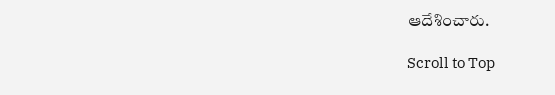ఆదేశించారు.

Scroll to Top